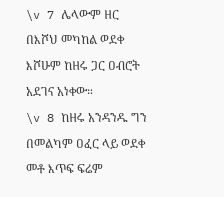\v 7 ሌላውም ዘር በእሾህ መካከል ወደቀ እሾሁም ከዘሩ ጋር ዐብሮት አደገና አነቀው።
\v 8 ከዘሩ አንዳንዱ ግን በመልካም ዐፈር ላይ ወደቀ መቶ እጥፍ ፍሬም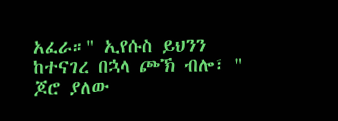አፈራ።" ኢየሱስ ይህንን ከተናገረ በኋላ ጮኽ ብሎ፣ " ጆሮ ያለው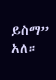ይስማ” አለ።